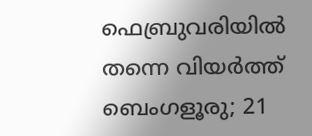ഫെബ്രുവരിയിൽ തന്നെ വിയർത്ത് ബെംഗളൂരു; 21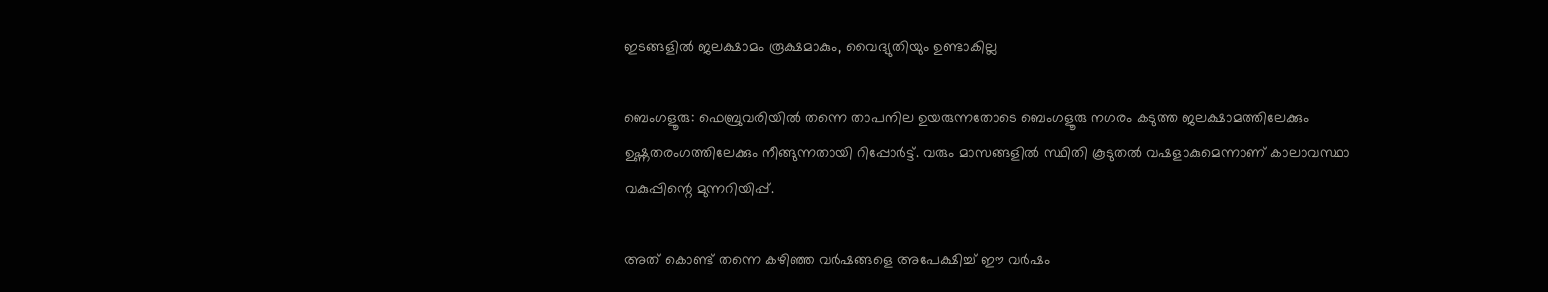ഇടങ്ങളില്‍ ജലക്ഷാമം രൂക്ഷമാകും, വൈദ്യുതിയും ഉണ്ടാകില്ല

ബെംഗളൂരു: ഫെബ്രുവരിയിൽ തന്നെ താപനില ഉയരുന്നതോടെ ബെംഗളൂരു നഗരം കടുത്ത ജലക്ഷാമത്തിലേക്കും ഉഷ്ണതരംഗത്തിലേക്കും നീങ്ങുന്നതായി റിപ്പോർട്ട്. വരും മാസങ്ങളിൽ സ്ഥിതി കൂടുതൽ വഷളാകുമെന്നാണ് കാലാവസ്ഥാ വകുപ്പിന്റെ മുന്നറിയിപ്പ്.

അത് കൊണ്ട് തന്നെ കഴിഞ്ഞ വർഷങ്ങളെ അപേക്ഷിച്ച് ഈ വർഷം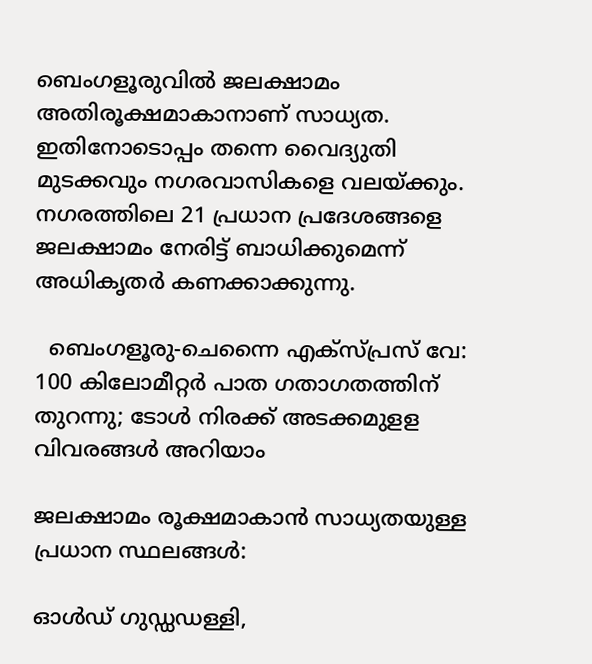ബെംഗളൂരുവിൽ ജലക്ഷാമം അതിരൂക്ഷമാകാനാണ് സാധ്യത. ഇതിനോടൊപ്പം തന്നെ വൈദ്യുതി മുടക്കവും നഗരവാസികളെ വലയ്ക്കും. നഗരത്തിലെ 21 പ്രധാന പ്രദേശങ്ങളെ ജലക്ഷാമം നേരിട്ട് ബാധിക്കുമെന്ന് അധികൃതർ കണക്കാക്കുന്നു.

  ബെംഗളൂരു-ചെന്നൈ എക്സ്പ്രസ് വേ: 100 കിലോമീറ്റർ പാത ഗതാഗതത്തിന് തുറന്നു; ടോൾ നിരക്ക് അടക്കമുളള വിവരങ്ങൾ അറിയാം

ജലക്ഷാമം രൂക്ഷമാകാൻ സാധ്യതയുള്ള പ്രധാന സ്ഥലങ്ങൾ:

ഓൾഡ് ഗുഡ്ഡഡള്ളി,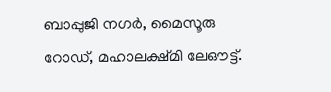ബാപ്പുജി നഗർ, മൈസൂരു റോഡ്, മഹാലക്ഷ്മി ലേഔട്ട്.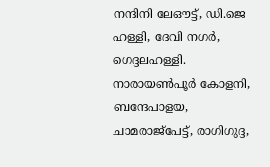നന്ദിനി ലേഔട്ട്, ഡി.ജെ ഹള്ളി, ദേവി നഗർ, ഗെദ്ദലഹള്ളി. നാരായൺപൂർ കോളനി, ബന്ദേപാളയ, ചാമരാജ്‌പേട്ട്, രാഗിഗുദ്ദ,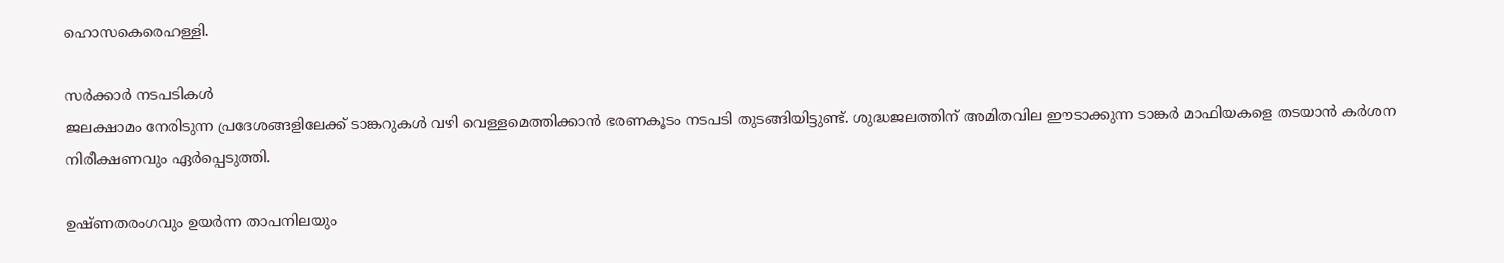ഹൊസകെരെഹള്ളി.

സർക്കാർ നടപടികൾ
ജലക്ഷാമം നേരിടുന്ന പ്രദേശങ്ങളിലേക്ക് ടാങ്കറുകൾ വഴി വെള്ളമെത്തിക്കാൻ ഭരണകൂടം നടപടി തുടങ്ങിയിട്ടുണ്ട്. ശുദ്ധജലത്തിന് അമിതവില ഈടാക്കുന്ന ടാങ്കർ മാഫിയകളെ തടയാൻ കർശന നിരീക്ഷണവും ഏർപ്പെടുത്തി.

ഉഷ്ണതരംഗവും ഉയർന്ന താപനിലയും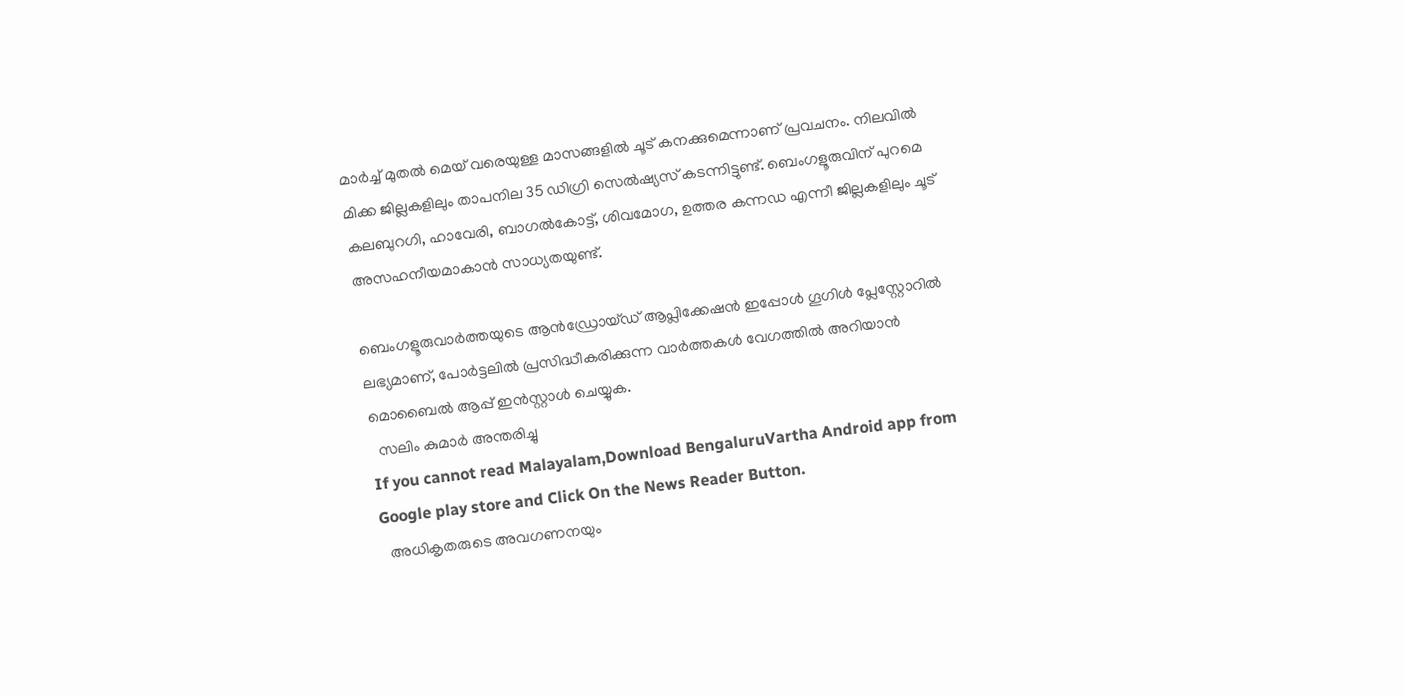മാർച്ച് മുതൽ മെയ് വരെയുള്ള മാസങ്ങളിൽ ചൂട് കനക്കുമെന്നാണ് പ്രവചനം. നിലവിൽ മിക്ക ജില്ലകളിലും താപനില 35 ഡിഗ്രി സെൽഷ്യസ് കടന്നിട്ടുണ്ട്. ബെംഗളൂരുവിന് പുറമെ കലബുറഗി, ഹാവേരി, ബാഗൽകോട്ട്, ശിവമോഗ, ഉത്തര കന്നഡ എന്നീ ജില്ലകളിലും ചൂട് അസഹനീയമാകാൻ സാധ്യതയുണ്ട്.

ബെംഗളൂരുവാർത്തയുടെ ആൻഡ്രോയ്ഡ് ആപ്ലിക്കേഷൻ ഇപ്പോൾ ഗൂഗിൾ പ്ലേസ്റ്റോറിൽ ലഭ്യമാണ്, പോർട്ടലിൽ പ്രസിദ്ധീകരിക്കുന്ന വാർത്തകൾ വേഗത്തിൽ അറിയാൻ മൊബൈൽ ആപ്പ് ഇൻസ്റ്റാൾ ചെയ്യുക.
  സലിം കുമാർ അന്തരിച്ചു
If you cannot read Malayalam,Download BengaluruVartha Android app from Google play store and Click On the News Reader Button.
  അധികൃതരുടെ അവഗണനയും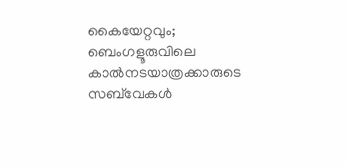കൈയേറ്റവും; ബെംഗളൂരുവിലെ കാൽനടയാത്രക്കാരുടെ സബ്‌വേകൾ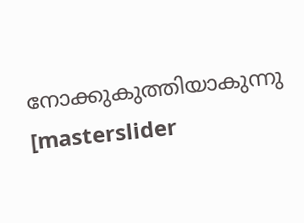നോക്കുകുത്തിയാകുന്നു
[masterslider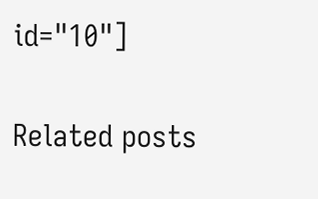id="10"]

Related posts